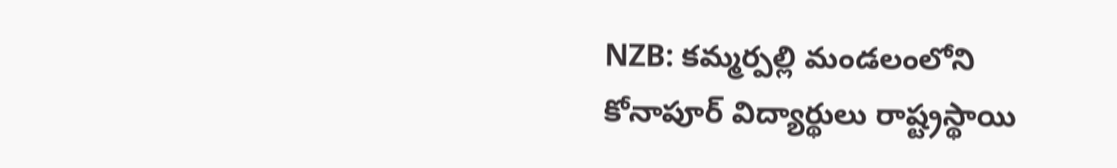NZB: కమ్మర్పల్లి మండలంలోని కోనాపూర్ విద్యార్థులు రాష్ట్రస్థాయి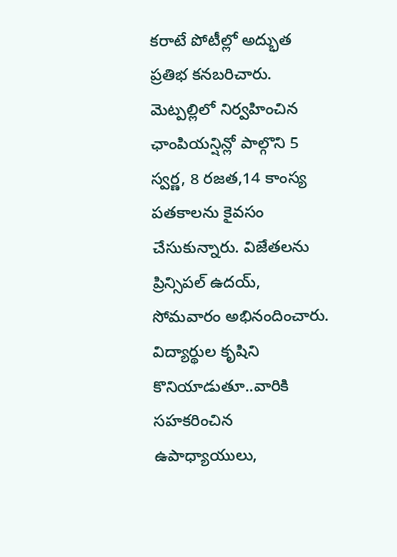కరాటే పోటీల్లో అద్భుత ప్రతిభ కనబరిచారు. మెట్పల్లిలో నిర్వహించిన ఛాంపియన్షిన్లో పాల్గొని 5 స్వర్ణ, 8 రజత,14 కాంస్య పతకాలను కైవసం చేసుకున్నారు. విజేతలను ప్రిన్సిపల్ ఉదయ్, సోమవారం అభినందించారు. విద్యార్థుల కృషిని కొనియాడుతూ..వారికి సహకరించిన ఉపాధ్యాయులు,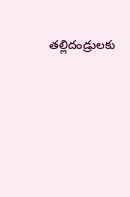తల్లిదండ్రులకు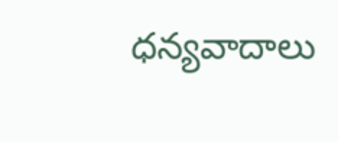ధన్యవాదాలు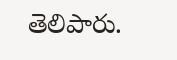తెలిపారు.